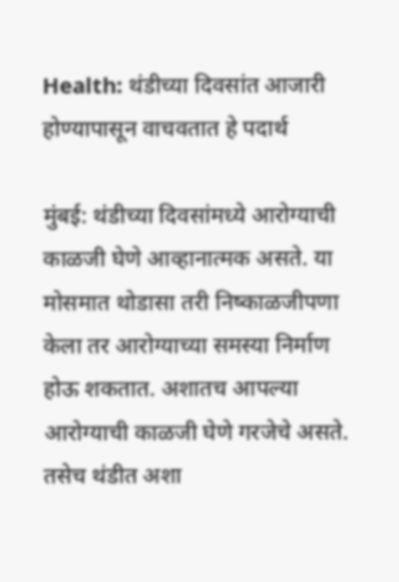Health: थंडीच्या दिवसांत आजारी होण्यापासून वाचवतात हे पदार्थ

मुंबई: थंडीच्या दिवसांमध्ये आरोग्याची काळजी घेणे आव्हानात्मक असते. या मोसमात थोडासा तरी निष्काळजीपणा केला तर आरोग्याच्या समस्या निर्माण होऊ शकतात. अशातच आपल्या आरोग्याची काळजी घेणे गरजेचे असते. तसेच थंडीत अशा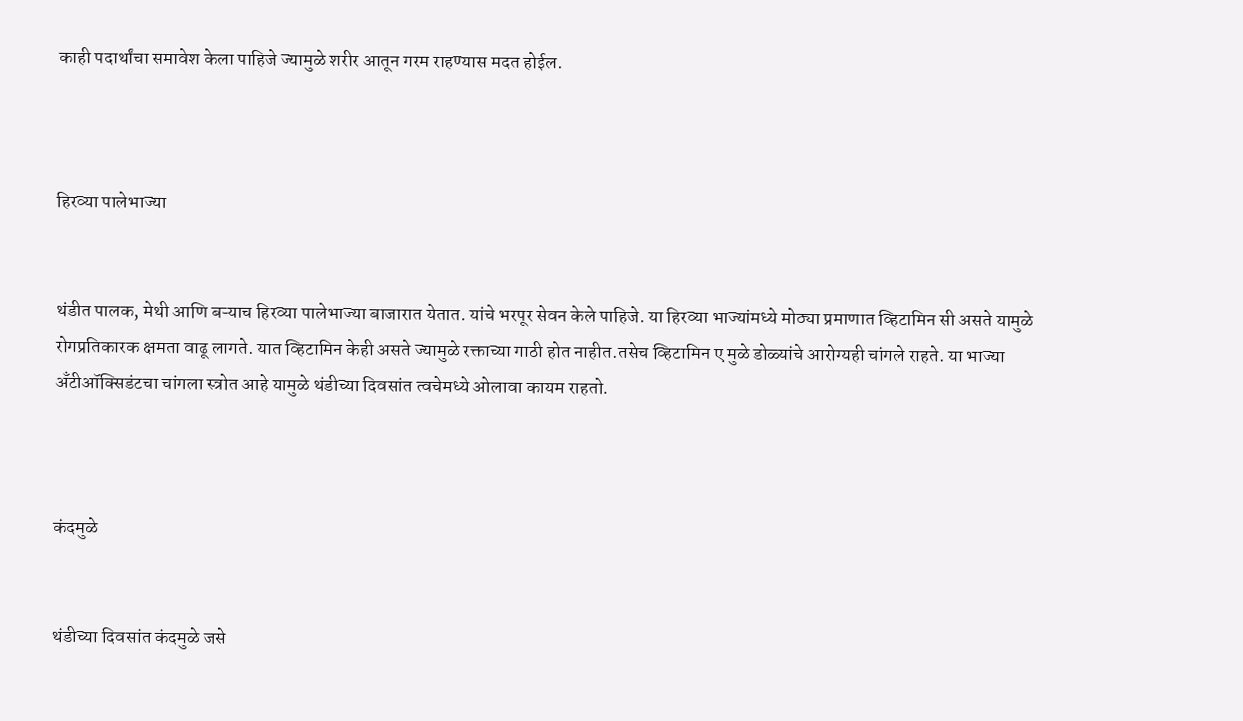काही पदार्थांचा समावेश केला पाहिजे ज्यामुळे शरीर आतून गरम राहण्यास मदत होईल.



हिरव्या पालेभाज्या


थंडीत पालक, मेथी आणि बऱ्याच हिरव्या पालेभाज्या बाजारात येतात. यांचे भरपूर सेवन केले पाहिजे. या हिरव्या भाज्यांमध्ये मोठ्या प्रमाणात व्हिटामिन सी असते यामुळे रोगप्रतिकारक क्षमता वाढू लागते. यात व्हिटामिन केही असते ज्यामुळे रक्ताच्या गाठी होत नाहीत.तसेच व्हिटामिन ए मुळे डोळ्यांचे आरोग्यही चांगले राहते. या भाज्या अँटीऑक्सिडंटचा चांगला स्त्रोत आहे यामुळे थंडीच्या दिवसांत त्वचेमध्ये ओलावा कायम राहतो.



कंदमुळे


थंडीच्या दिवसांत कंदमुळे जसे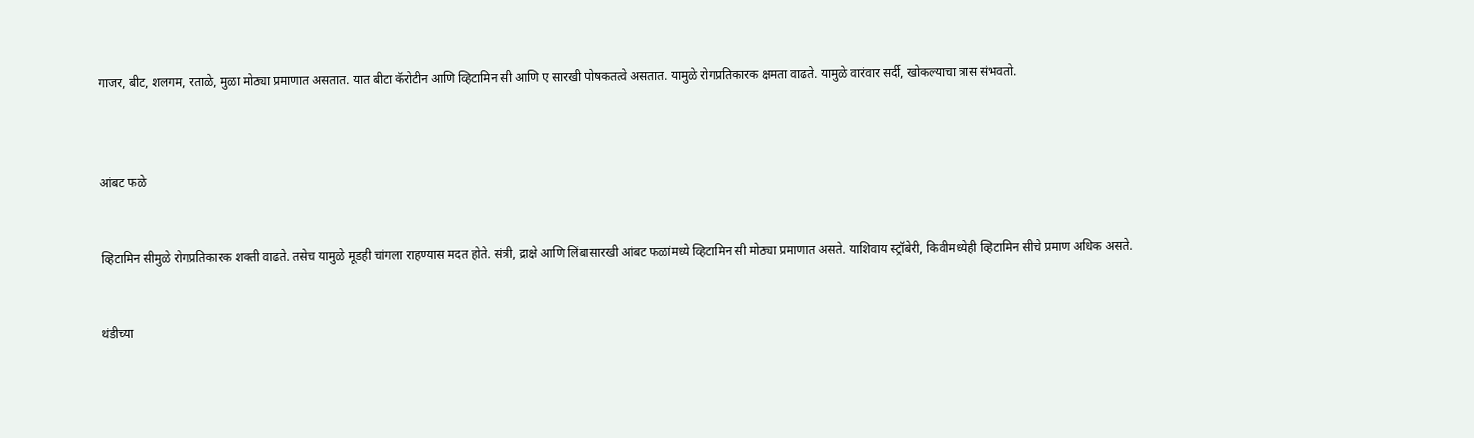गाजर, बीट, शलगम, रताळे, मुळा मोठ्या प्रमाणात असतात. यात बीटा कॅरोटीन आणि व्हिटामिन सी आणि ए सारखी पोषकतत्वे असतात. यामुळे रोगप्रतिकारक क्षमता वाढते. यामुळे वारंवार सर्दी, खोकल्याचा त्रास संभवतो.



आंबट फळे


व्हिटामिन सीमुळे रोगप्रतिकारक शक्ती वाढते. तसेच यामुळे मूडही चांगला राहण्यास मदत होते. संत्री, द्राक्षे आणि लिंबासारखी आंबट फळांमध्ये व्हिटामिन सी मोठ्या प्रमाणात असते. याशिवाय स्ट्रॉबेरी, किवीमध्येही व्हिटामिन सीचे प्रमाण अधिक असते.


थंडीच्या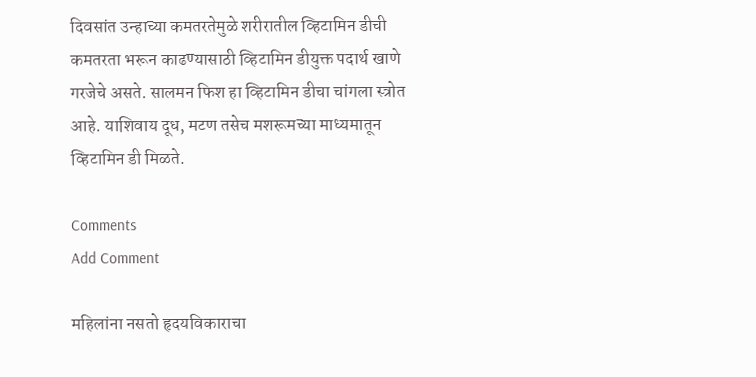दिवसांत उन्हाच्या कमतरतेमुळे शरीरातील व्हिटामिन डीची कमतरता भरून काढण्यासाठी व्हिटामिन डीयुक्त पदार्थ खाणे गरजेचे असते. सालमन फिश हा व्हिटामिन डीचा चांगला स्त्रोत आहे. याशिवाय दूध, मटण तसेच मशरूमच्या माध्यमातून व्हिटामिन डी मिळते.

Comments
Add Comment

महिलांना नसतो हृदयविकाराचा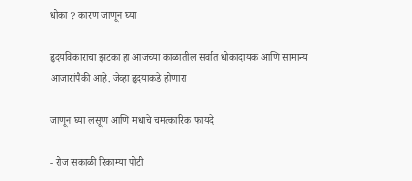धोका ? कारण जाणून घ्या

हृदयविकाराचा झटका हा आजच्या काळातील सर्वात धोकादायक आणि सामान्य आजारांपैकी आहे. जेव्हा हृदयाकडे होणारा

जाणून घ्या लसूण आणि मधाचे चमत्कारिक फायदे

- रोज सकाळी रिकाम्या पोटी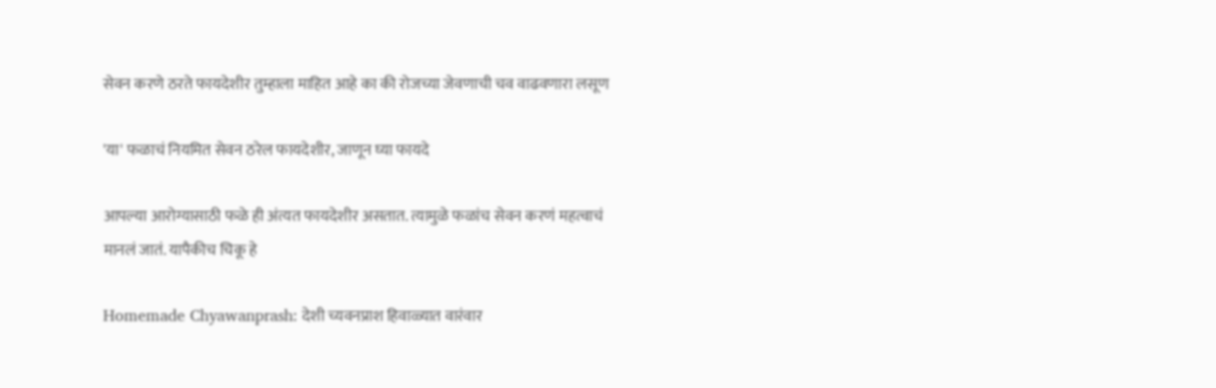सेवन करणे ठरते फायदेशीर तुम्हाला माहित आहे का की रोजच्या जेवणाची चव वाढवणारा लसूण

'या' फळाचं नियमित सेवन ठरेल फायदेशीर, जाणून घ्या फायदे

आपल्या आरोग्यासाठी फळे ही अंत्यत फायदेशीर असतात. त्यामुळे फळांच सेवन करणं महत्वाचं मानलं जातं. यापैकीच चिकू हे

Homemade Chyawanprash: देशी च्यवनप्राश हिवाळ्यात वारंवार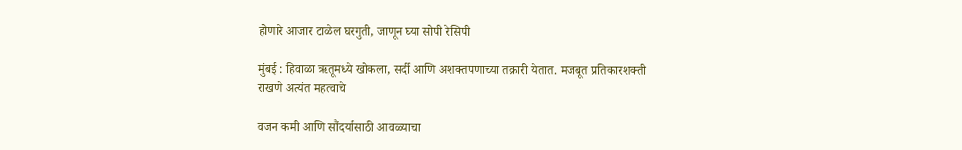होणारे आजार टाळेल घरगुती, जाणून घ्या सोपी रेसिपी

मुंबई : हिवाळा ऋतूमध्ये खोकला, सर्दी आणि अशक्तपणाच्या तक्रारी येतात. मजबूत प्रतिकारशक्ती राखणे अत्यंत महत्वाचे

वजन कमी आणि सौंदर्यासाठी आवळ्याचा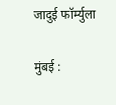जादुई फॉर्म्युला

मुंबई :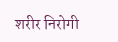शरीर निरोगी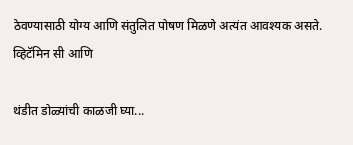ठेवण्यासाठी योग्य आणि संतुलित पोषण मिळणे अत्यंत आवश्यक असते. व्हिटॅमिन सी आणि

थंडीत डोळ्यांची काळजी घ्या...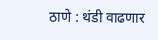ठाणे : थंडी वाढणार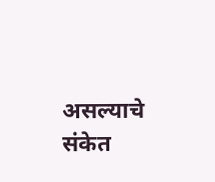असल्याचे संकेत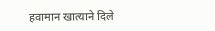हवामान खात्याने दिले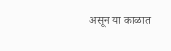असून या काळात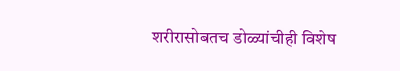शरीरासोबतच डोळ्यांचीही विशेष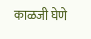काळजी घेणे